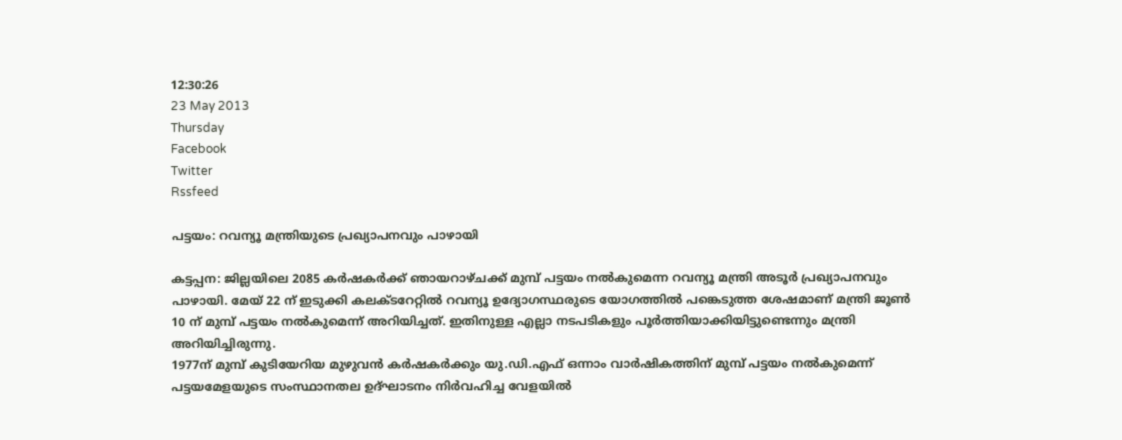12:30:26
23 May 2013
Thursday
Facebook
Twitter
Rssfeed

പട്ടയം: റവന്യൂ മന്ത്രിയുടെ പ്രഖ്യാപനവും പാഴായി

കട്ടപ്പന: ജില്ലയിലെ 2085 കര്‍ഷകര്‍ക്ക് ഞായറാഴ്ചക്ക് മുമ്പ് പട്ടയം നല്‍കുമെന്ന റവന്യൂ മന്ത്രി അടൂര്‍ പ്രഖ്യാപനവും പാഴായി. മേയ് 22 ന് ഇടുക്കി കലക്ടറേറ്റില്‍ റവന്യൂ ഉദ്യോഗസ്ഥരുടെ യോഗത്തില്‍ പങ്കെടുത്ത ശേഷമാണ് മന്ത്രി ജൂണ്‍ 10 ന് മുമ്പ് പട്ടയം നല്‍കുമെന്ന് അറിയിച്ചത്. ഇതിനുള്ള എല്ലാ നടപടികളും പൂര്‍ത്തിയാക്കിയിട്ടുണ്ടെന്നും മന്ത്രി അറിയിച്ചിരുന്നു.
1977ന് മുമ്പ് കുടിയേറിയ മുഴുവന്‍ കര്‍ഷകര്‍ക്കും യു.ഡി.എഫ് ഒന്നാം വാര്‍ഷികത്തിന് മുമ്പ് പട്ടയം നല്‍കുമെന്ന് പട്ടയമേളയുടെ സംസ്ഥാനതല ഉദ്ഘാടനം നിര്‍വഹിച്ച വേളയില്‍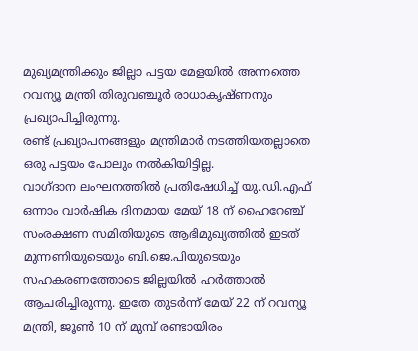മുഖ്യമന്ത്രിക്കും ജില്ലാ പട്ടയ മേളയില്‍ അന്നത്തെ റവന്യൂ മന്ത്രി തിരുവഞ്ചൂര്‍ രാധാകൃഷ്ണനും പ്രഖ്യാപിച്ചിരുന്നു.
രണ്ട് പ്രഖ്യാപനങ്ങളും മന്ത്രിമാര്‍ നടത്തിയതല്ലാതെ ഒരു പട്ടയം പോലും നല്‍കിയിട്ടില്ല.
വാഗ്ദാന ലംഘനത്തില്‍ പ്രതിഷേധിച്ച് യു.ഡി.എഫ് ഒന്നാം വാര്‍ഷിക ദിനമായ മേയ് 18 ന് ഹൈറേഞ്ച് സംരക്ഷണ സമിതിയുടെ ആഭിമുഖ്യത്തില്‍ ഇടത് മുന്നണിയുടെയും ബി.ജെ.പിയുടെയും സഹകരണത്തോടെ ജില്ലയില്‍ ഹര്‍ത്താല്‍ ആചരിച്ചിരുന്നു. ഇതേ തുടര്‍ന്ന് മേയ് 22 ന് റവന്യൂ മന്ത്രി, ജൂണ്‍ 10 ന് മുമ്പ് രണ്ടായിരം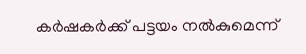കര്‍ഷകര്‍ക്ക് പട്ടയം നല്‍കുമെന്ന്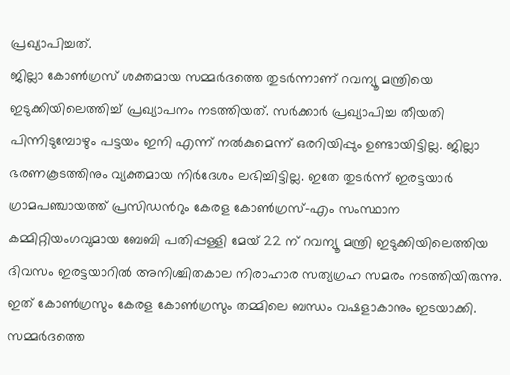പ്രഖ്യാപിച്ചത്.
ജില്ലാ കോണ്‍ഗ്രസ് ശക്തമായ സമ്മര്‍ദത്തെ തുടര്‍ന്നാണ് റവന്യൂ മന്ത്രിയെ ഇടുക്കിയിലെത്തിച്ച് പ്രഖ്യാപനം നടത്തിയത്. സര്‍ക്കാര്‍ പ്രഖ്യാപിച്ച തീയതി പിന്നിടുമ്പോഴും പട്ടയം ഇനി എന്ന് നല്‍കുമെന്ന് ഒരറിയിപ്പും ഉണ്ടായിട്ടില്ല. ജില്ലാ ഭരണകൂടത്തിനും വ്യക്തമായ നിര്‍ദേശം ലഭിച്ചിട്ടില്ല. ഇതേ തുടര്‍ന്ന് ഇരട്ടയാര്‍ ഗ്രാമപഞ്ചായത്ത് പ്രസിഡന്‍റും കേരള കോണ്‍ഗ്രസ്-എം സംസ്ഥാന കമ്മിറ്റിയംഗവുമായ ബേബി പതിപ്പള്ളി മേയ് 22 ന് റവന്യൂ മന്ത്രി ഇടുക്കിയിലെത്തിയ ദിവസം ഇരട്ടയാറില്‍ അനിശ്ചിതകാല നിരാഹാര സത്യഗ്രഹ സമരം നടത്തിയിരുന്നു.
ഇത് കോണ്‍ഗ്രസും കേരള കോണ്‍ഗ്രസും തമ്മിലെ ബന്ധം വഷളാകാനും ഇടയാക്കി. സമ്മര്‍ദത്തെ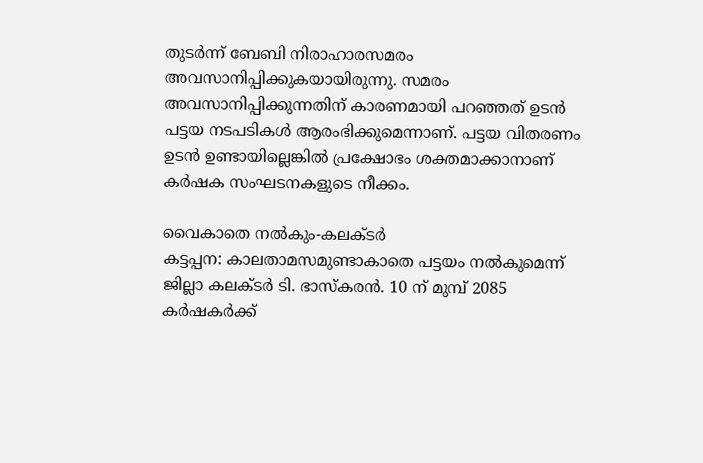തുടര്‍ന്ന് ബേബി നിരാഹാരസമരം അവസാനിപ്പിക്കുകയായിരുന്നു. സമരം അവസാനിപ്പിക്കുന്നതിന് കാരണമായി പറഞ്ഞത് ഉടന്‍ പട്ടയ നടപടികള്‍ ആരംഭിക്കുമെന്നാണ്. പട്ടയ വിതരണം ഉടന്‍ ഉണ്ടായില്ലെങ്കില്‍ പ്രക്ഷോഭം ശക്തമാക്കാനാണ് കര്‍ഷക സംഘടനകളുടെ നീക്കം.

വൈകാതെ നല്‍കും-കലക്ടര്‍
കട്ടപ്പന: കാലതാമസമുണ്ടാകാതെ പട്ടയം നല്‍കുമെന്ന് ജില്ലാ കലക്ടര്‍ ടി. ഭാസ്കരന്‍. 10 ന് മുമ്പ് 2085 കര്‍ഷകര്‍ക്ക്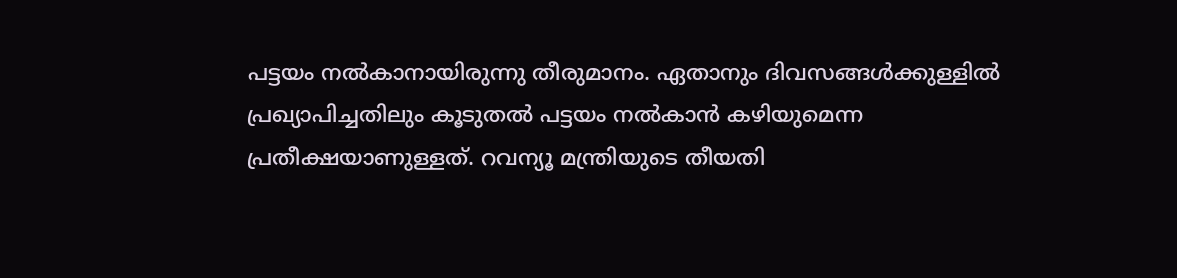പട്ടയം നല്‍കാനായിരുന്നു തീരുമാനം. ഏതാനും ദിവസങ്ങള്‍ക്കുള്ളില്‍ പ്രഖ്യാപിച്ചതിലും കൂടുതല്‍ പട്ടയം നല്‍കാന്‍ കഴിയുമെന്ന പ്രതീക്ഷയാണുള്ളത്. റവന്യൂ മന്ത്രിയുടെ തീയതി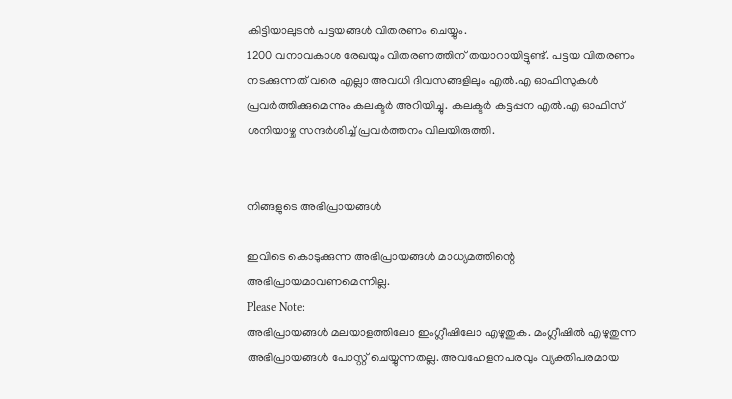കിട്ടിയാലുടന്‍ പട്ടയങ്ങള്‍ വിതരണം ചെയ്യും.
1200 വനാവകാശ രേഖയും വിതരണത്തിന് തയാറായിട്ടുണ്ട്. പട്ടയ വിതരണം നടക്കുന്നത് വരെ എല്ലാ അവധി ദിവസങ്ങളിലും എല്‍.എ ഓഫിസുകള്‍ പ്രവര്‍ത്തിക്കുമെന്നും കലക്ടര്‍ അറിയിച്ചു. കലക്ടര്‍ കട്ടപ്പന എല്‍.എ ഓഫിസ് ശനിയാഴ്ച സന്ദര്‍ശിച്ച് പ്രവര്‍ത്തനം വിലയിരുത്തി.


നിങ്ങളുടെ അഭിപ്രായങ്ങള്‍

ഇവിടെ കൊടുക്കുന്ന അഭിപ്രായങ്ങള്‍ മാധ്യമത്തിന്റെ അഭിപ്രായമാവണമെന്നില്ല.
Please Note:
അഭിപ്രായങ്ങള്‍ മലയാളത്തിലോ ഇംഗ്ലീഷിലോ എഴുതുക. മംഗ്ലീഷില്‍ എഴുതുന്ന അഭിപ്രായങ്ങള്‍ പോസ്റ്റ് ചെയ്യുന്നതല്ല. അവഹേളനപരവും വ്യക്തിപരമായ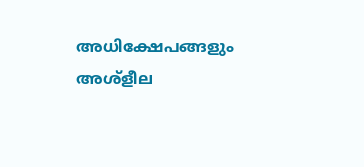അധിക്ഷേപങ്ങളും അശ്ളീല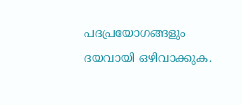പദപ്രയോഗങ്ങളും ദയവായി ഒഴിവാക്കുക.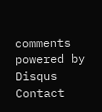comments powered by Disqus
Contact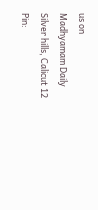us on
Madhyamam Daily
Silver hills, Calicut 12
Pin: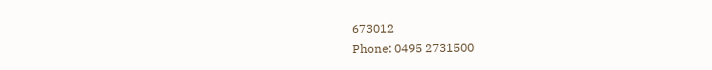673012
Phone: 0495 2731500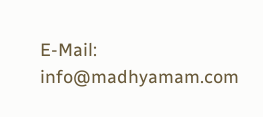E-Mail: info@madhyamam.com